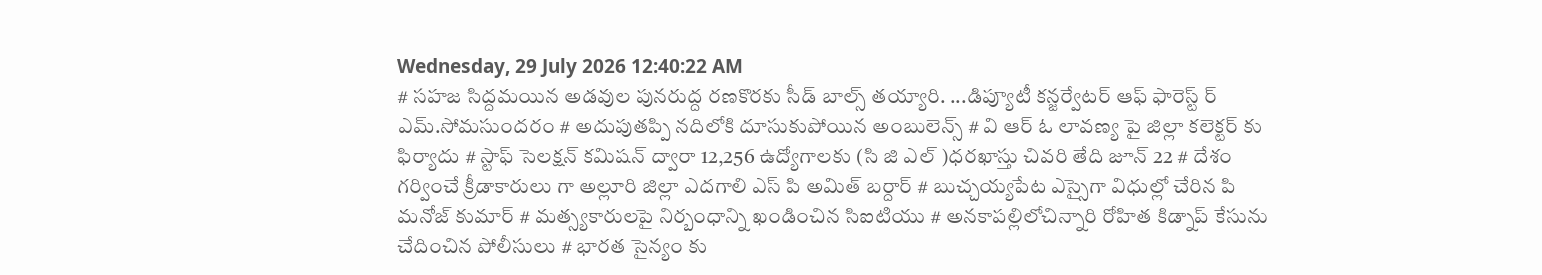Wednesday, 29 July 2026 12:40:22 AM
# సహజ సిద్దమయిన అడవుల పునరుద్ద రణకొరకు సీడ్ బాల్స్ తయ్యారి. ...డిప్యూటీ కన్జర్వేటర్ ఆఫ్ ఫారెస్ట్ ర్ ఎమ్.సోమసుందరం # అదుపుతప్పి నదిలోకి దూసుకుపోయిన అంబులెన్స్ # వి ఆర్ ఓ లావణ్య పై జిల్లా కలెక్టర్ కు ఫిర్యాదు # స్టాఫ్ సెలక్షన్ కమిషన్ ద్వారా 12,256 ఉద్యోగాలకు (సి జి ఎల్ )ధరఖాస్తు చివరి తేది జూన్ 22 # దేశం గర్వించే క్రీడాకారులు గా అల్లూరి జిల్లా ఎదగాలి ఎస్ పి అమిత్ బర్దార్ # బుచ్చయ్యపేట ఎస్సైగా విధుల్లో చేరిన పి మనోజ్ కుమార్ # మత్స్యకారులపై నిర్బంధాన్ని ఖండించిన సిఐటియు # అనకాపల్లిలోచిన్నారి రోహిత కిడ్నాప్ కేసును చేదించిన పోలీసులు # భారత సైన్యం కు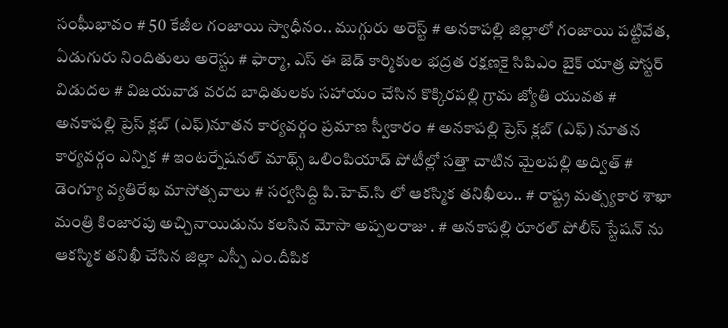సంఘీభావం # 50 కేజీల గంజాయి స్వాధీనం.. ముగ్గురు అరెస్ట్ # అనకాపల్లి జిల్లాలో గంజాయి పట్టివేత, ఏడుగురు నిందితులు అరెస్టు # ఫార్మా, ఎస్ ఈ జెడ్ కార్మికుల భద్రత రక్షణకై సిపిఎం బైక్ యాత్ర పోస్టర్ విడుదల # విజయవాడ వరద బాధితులకు సహాయం చేసిన కొక్కిరపల్లి గ్రామ జ్యోతి యువత # అనకాపల్లి ప్రెస్ క్లబ్ (ఎఫ్)నూతన కార్యవర్గం ప్రమాణ స్వీకారం # అనకాపల్లి ప్రెస్ క్లబ్ (ఎఫ్) నూతన కార్యవర్గం ఎన్నిక # ఇంటర్నేషనల్ మాథ్స్ ఒలింపియాడ్ పోటీల్లో సత్తా చాటిన మైలపల్లి అద్విత్ # డెంగ్యూ వ్యతిరేఖ మాసోత్సవాలు # సర్వసిద్ది పి.హెచ్.సి లో ఆకస్మిక తనిఖీలు.. # రాష్ట్ర మత్స్యకార శాఖా మంత్రి కింజారపు అచ్చినాయిడును కలసిన మోసా అప్పలరాజు . # అనకాపల్లి రూరల్ పోలీస్ స్టేషన్ ను ఆకస్మిక తనిఖీ చేసిన జిల్లా ఎస్పీ ఎం.దీపిక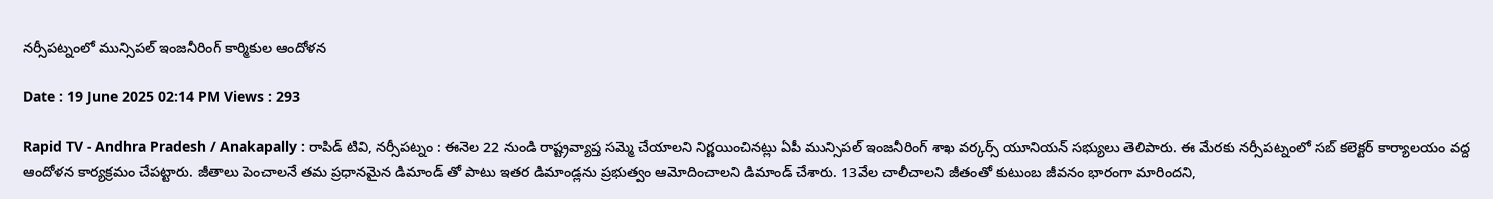నర్సీపట్నంలో మున్సిపల్ ఇంజనీరింగ్ కార్మికుల ఆందోళన

Date : 19 June 2025 02:14 PM Views : 293

Rapid TV - Andhra Pradesh / Anakapally : రాపిడ్ టివి, నర్సీపట్నం : ఈనెల 22 నుండి రాష్ట్రవ్యాప్త సమ్మె చేయాలని నిర్ణయించినట్లు ఏపీ మున్సిపల్ ఇంజనీరింగ్ శాఖ వర్కర్స్ యూనియన్ సభ్యులు తెలిపారు. ఈ మేరకు నర్సీపట్నంలో సబ్ కలెక్టర్ కార్యాలయం వద్ద ఆందోళన కార్యక్రమం చేపట్టారు. జీతాలు పెంచాలనే తమ ప్రధానమైన డిమాండ్ తో పాటు ఇతర డిమాండ్లను ప్రభుత్వం ఆమోదించాలని డిమాండ్ చేశారు. 13వేల చాలీచాలని జీతంతో కుటుంబ జీవనం భారంగా మారిందని,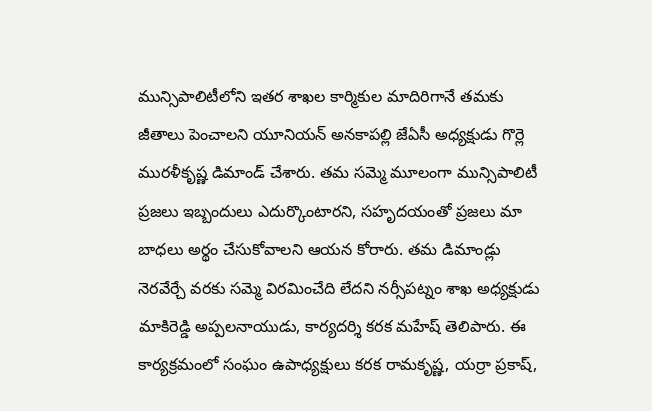మున్సిపాలిటీలోని ఇతర శాఖల కార్మికుల మాదిరిగానే తమకు జీతాలు పెంచాలని యూనియన్ అనకాపల్లి జేఏసీ అధ్యక్షుడు గొర్లె మురళీకృష్ణ డిమాండ్ చేశారు. తమ సమ్మె మూలంగా మున్సిపాలిటీ ప్రజలు ఇబ్బందులు ఎదుర్కొంటారని, సహృదయంతో ప్రజలు మా బాధలు అర్థం చేసుకోవాలని ఆయన కోరారు. తమ డిమాండ్లు నెరవేర్చే వరకు సమ్మె విరమించేది లేదని నర్సీపట్నం శాఖ అధ్యక్షుడు మాకిరెడ్డి అప్పలనాయుడు, కార్యదర్శి కరక మహేష్ తెలిపారు. ఈ కార్యక్రమంలో సంఘం ఉపాధ్యక్షులు కరక రామకృష్ణ, యర్రా ప్రకాష్,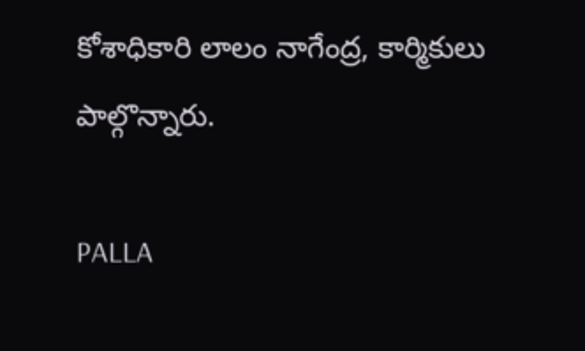కోశాధికారి లాలం నాగేంద్ర, కార్మికులు పాల్గొన్నారు.

PALLA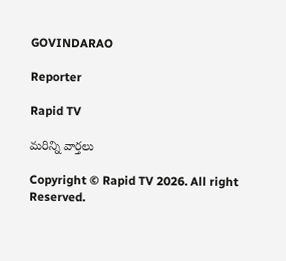GOVINDARAO

Reporter

Rapid TV

మరిన్ని వార్తలు

Copyright © Rapid TV 2026. All right Reserved.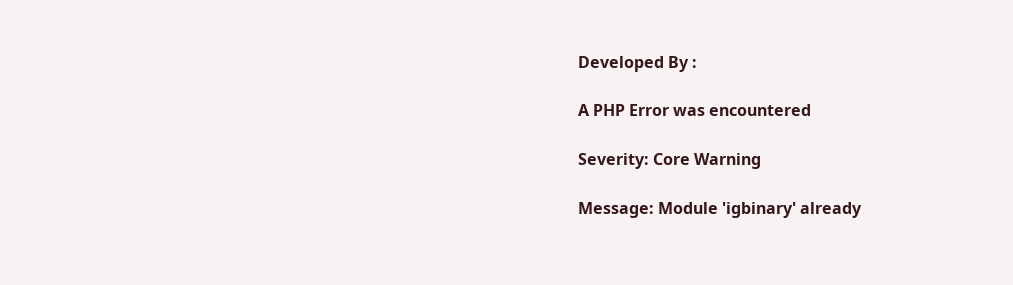Developed By :

A PHP Error was encountered

Severity: Core Warning

Message: Module 'igbinary' already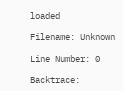loaded

Filename: Unknown

Line Number: 0

Backtrace: